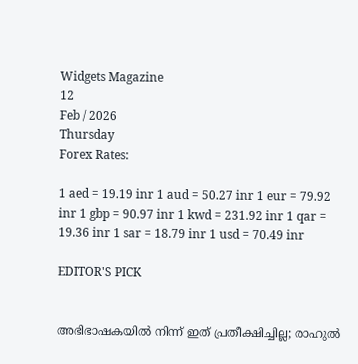Widgets Magazine
12
Feb / 2026
Thursday
Forex Rates:

1 aed = 19.19 inr 1 aud = 50.27 inr 1 eur = 79.92 inr 1 gbp = 90.97 inr 1 kwd = 231.92 inr 1 qar = 19.36 inr 1 sar = 18.79 inr 1 usd = 70.49 inr

EDITOR'S PICK


അഭിഭാഷകയിൽ നിന്ന് ഇത് പ്രതീക്ഷിച്ചില്ല; രാഹുൽ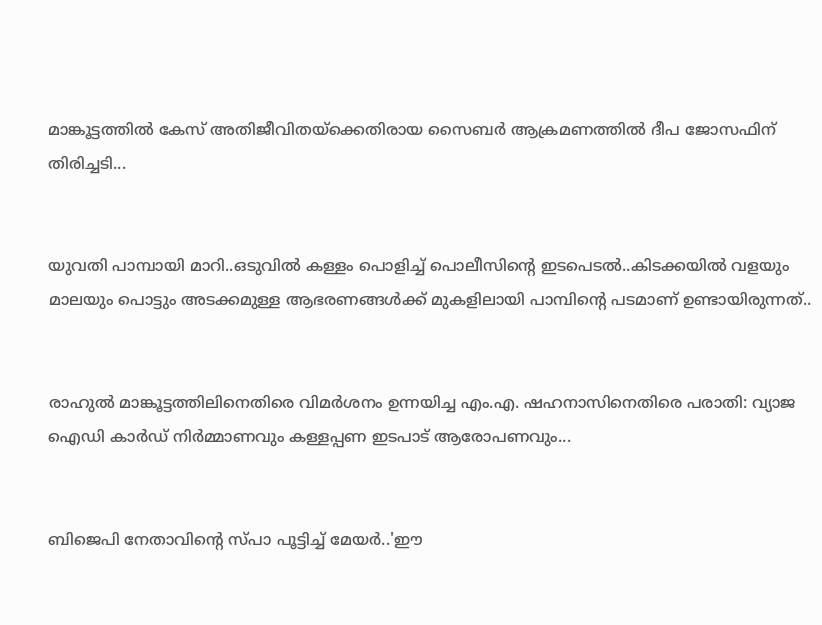മാങ്കൂട്ടത്തിൽ കേസ് അതിജീവിതയ്ക്കെതിരായ സൈബർ ആക്രമണത്തിൽ ദീപ ജോസഫിന് തിരിച്ചടി...


യുവതി പാമ്പായി മാറി..ഒടുവിൽ കള്ളം പൊളിച്ച് പൊലീസിന്റെ ഇടപെടൽ..കിടക്കയിൽ വളയും മാലയും പൊട്ടും അടക്കമുള്ള ആഭരണങ്ങൾക്ക് മുകളിലായി പാമ്പിന്റെ പടമാണ് ഉണ്ടായിരുന്നത്..


രാഹുൽ മാങ്കൂട്ടത്തിലിനെതിരെ വിമർശനം ഉന്നയിച്ച എം.എ. ഷഹനാസിനെതിരെ പരാതി: വ്യാജ ഐഡി കാർഡ് നിർമ്മാണവും കള്ളപ്പണ ഇടപാട് ആരോപണവും...


ബിജെപി നേതാവിന്റെ സ്പാ പൂട്ടിച്ച് മേയര്‍..'ഈ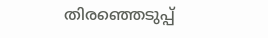തിരഞ്ഞെടുപ്പ്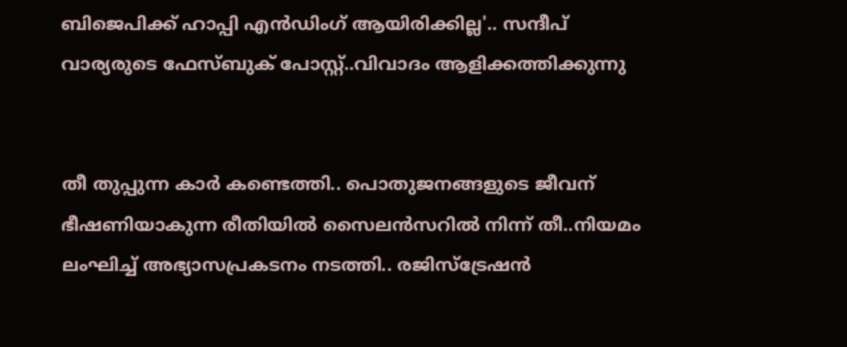ബിജെപിക്ക് ഹാപ്പി എന്‍ഡിംഗ് ആയിരിക്കില്ല'.. സന്ദീപ് വാര്യരുടെ ഫേസ്ബുക് പോസ്റ്റ്..വിവാദം ആളിക്കത്തിക്കുന്നു


തീ തുപ്പുന്ന കാർ കണ്ടെത്തി.. പൊതുജനങ്ങളുടെ ജീവന് ഭീഷണിയാകുന്ന രീതിയില്‍ സൈലന്‍സറില്‍ നിന്ന് തീ..നിയമം ലംഘിച്ച് അഭ്യാസപ്രകടനം നടത്തി.. രജിസ്‌ട്രേഷന്‍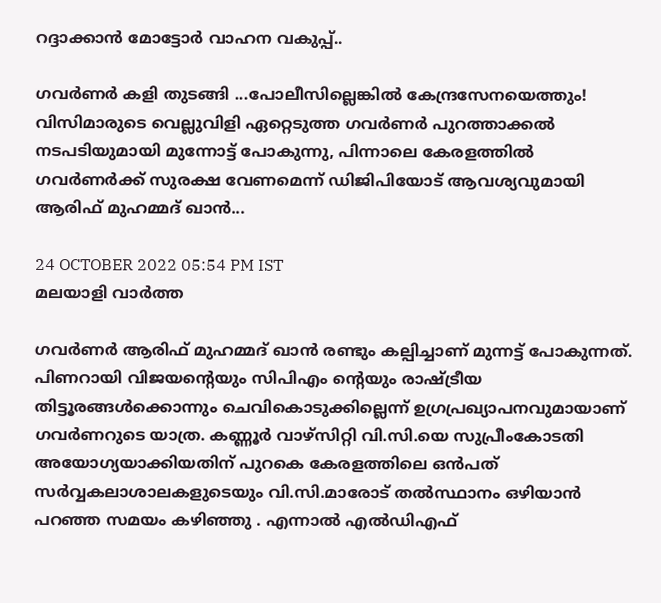റദ്ദാക്കാന്‍ മോട്ടോര്‍ വാഹന വകുപ്പ്..

ഗവര്‍ണര്‍ കളി തുടങ്ങി ...പോലീസില്ലെങ്കില്‍ കേന്ദ്രസേനയെത്തും! വിസിമാരുടെ വെല്ലുവിളി ഏറ്റെടുത്ത ഗവര്‍ണര്‍ പുറത്താക്കല്‍ നടപടിയുമായി മുന്നോട്ട് പോകുന്നു, പിന്നാലെ കേരളത്തില്‍ ഗവര്‍ണര്‍ക്ക് സുരക്ഷ വേണമെന്ന് ഡിജിപിയോട് ആവശ്യവുമായി ആരിഫ് മുഹമ്മദ് ഖാന്‍...

24 OCTOBER 2022 05:54 PM IST
മലയാളി വാര്‍ത്ത

ഗവര്‍ണര്‍ ആരിഫ് മുഹമ്മദ് ഖാന്‍ രണ്ടും കല്പിച്ചാണ് മുന്നട്ട് പോകുന്നത്. പിണറായി വിജയന്റെയും സിപിഎം ന്റെയും രാഷ്ട്രീയ തിട്ടൂരങ്ങള്‍ക്കൊന്നും ചെവികൊടുക്കില്ലെന്ന് ഉഗ്രപ്രഖ്യാപനവുമായാണ് ഗവര്‍ണറുടെ യാത്ര. കണ്ണൂര്‍ വാഴ്‌സിറ്റി വി.സി.യെ സുപ്രീംകോടതി അയോഗ്യയാക്കിയതിന് പുറകെ കേരളത്തിലെ ഒന്‍പത് സര്‍വ്വകലാശാലകളുടെയും വി.സി.മാരോട് തല്‍സ്ഥാനം ഒഴിയാന്‍ പറഞ്ഞ സമയം കഴിഞ്ഞു . എന്നാല്‍ എല്‍ഡിഎഫ്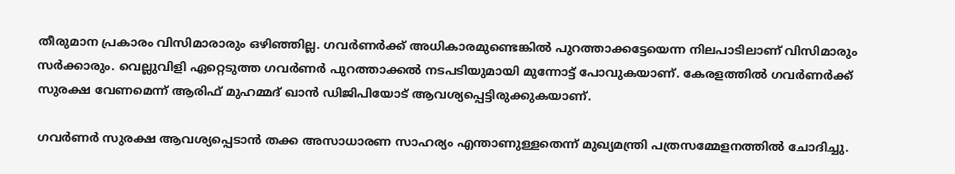തീരുമാന പ്രകാരം വിസിമാരാരും ഒഴിഞ്ഞില്ല. ഗവര്‍ണര്‍ക്ക് അധികാരമുണ്ടെങ്കില്‍ പുറത്താക്കട്ടേയെന്ന നിലപാടിലാണ് വിസിമാരും സര്‍ക്കാരും. വെല്ലുവിളി ഏറ്റെടുത്ത ഗവര്‍ണര്‍ പുറത്താക്കല്‍ നടപടിയുമായി മുന്നോട്ട് പോവുകയാണ്. കേരളത്തില്‍ ഗവര്‍ണര്‍ക്ക് സുരക്ഷ വേണമെന്ന് ആരിഫ് മുഹമ്മദ് ഖാന്‍ ഡിജിപിയോട് ആവശ്യപ്പെട്ടിരുക്കുകയാണ്.

ഗവര്‍ണര്‍ സുരക്ഷ ആവശ്യപ്പെടാന്‍ തക്ക അസാധാരണ സാഹര്യം എന്താണുള്ളതെന്ന് മുഖ്യമന്ത്രി പത്രസമ്മേളനത്തില്‍ ചോദിച്ചു.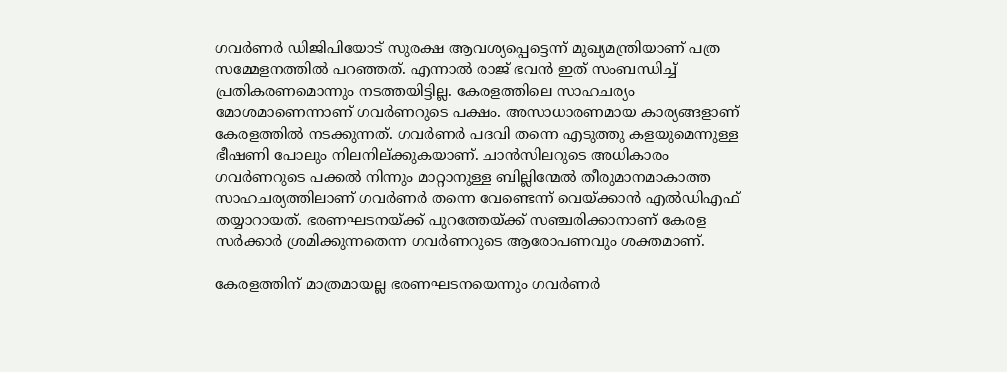ഗവര്‍ണര്‍ ഡിജിപിയോട് സുരക്ഷ ആവശ്യപ്പെട്ടെന്ന് മുഖ്യമന്ത്രിയാണ് പത്ര സമ്മേളനത്തില്‍ പറഞ്ഞത്. എന്നാല്‍ രാജ് ഭവന്‍ ഇത് സംബന്ധിച്ച് പ്രതികരണമൊന്നും നടത്തയിട്ടില്ല. കേരളത്തിലെ സാഹചര്യം മോശമാണെന്നാണ് ഗവര്‍ണറുടെ പക്ഷം. അസാധാരണമായ കാര്യങ്ങളാണ് കേരളത്തില്‍ നടക്കുന്നത്. ഗവര്‍ണര്‍ പദവി തന്നെ എടുത്തു കളയുമെന്നുള്ള ഭീഷണി പോലും നിലനില്ക്കുകയാണ്. ചാന്‍സിലറുടെ അധികാരം ഗവര്‍ണറുടെ പക്കല്‍ നിന്നും മാറ്റാനുള്ള ബില്ലിന്മേല്‍ തീരുമാനമാകാത്ത സാഹചര്യത്തിലാണ് ഗവര്‍ണര്‍ തന്നെ വേണ്ടെന്ന് വെയ്ക്കാന്‍ എല്‍ഡിഎഫ് തയ്യാറായത്. ഭരണഘടനയ്ക്ക് പുറത്തേയ്ക്ക് സഞ്ചരിക്കാനാണ് കേരള സര്‍ക്കാര്‍ ശ്രമിക്കുന്നതെന്ന ഗവര്‍ണറുടെ ആരോപണവും ശക്തമാണ്.

കേരളത്തിന് മാത്രമായല്ല ഭരണഘടനയെന്നും ഗവര്‍ണര്‍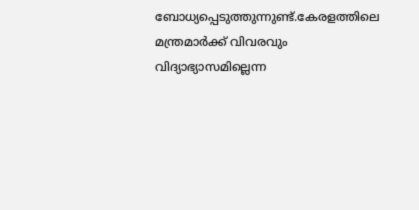ബോധ്യപ്പെടുത്തുന്നുണ്ട്.കേരളത്തിലെ മന്ത്രമാര്‍ക്ക് വിവരവും വിദ്യാഭ്യാസമില്ലെന്ന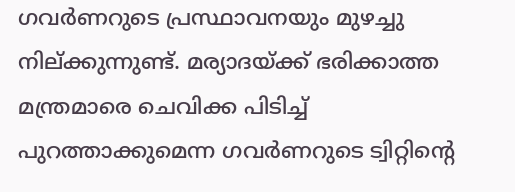ഗവര്‍ണറുടെ പ്രസ്ഥാവനയും മുഴച്ചു നില്ക്കുന്നുണ്ട്. മര്യാദയ്ക്ക് ഭരിക്കാത്ത മന്ത്രമാരെ ചെവിക്ക പിടിച്ച് പുറത്താക്കുമെന്ന ഗവര്‍ണറുടെ ട്വിറ്റിന്റെ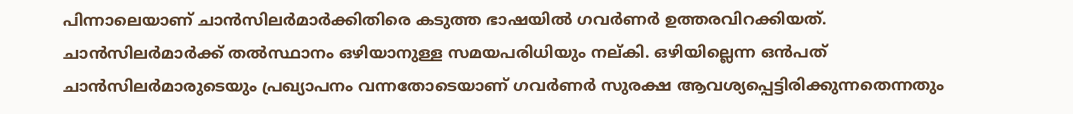പിന്നാലെയാണ് ചാന്‍സിലര്‍മാര്‍ക്കിതിരെ കടുത്ത ഭാഷയില്‍ ഗവര്‍ണര്‍ ഉത്തരവിറക്കിയത്. ചാന്‍സിലര്‍മാര്‍ക്ക് തല്‍സ്ഥാനം ഒഴിയാനുള്ള സമയപരിധിയും നല്കി. ഒഴിയില്ലെന്ന ഒന്‍പത് ചാന്‍സിലര്‍മാരുടെയും പ്രഖ്യാപനം വന്നതോടെയാണ് ഗവര്‍ണര്‍ സുരക്ഷ ആവശ്യപ്പെട്ടിരിക്കുന്നതെന്നതും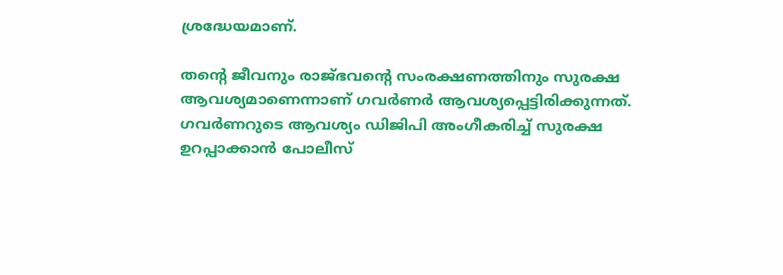ശ്രദ്ധേയമാണ്.

തന്റെ ജീവനും രാജ്ഭവന്റെ സംരക്ഷണത്തിനും സുരക്ഷ ആവശ്യമാണെന്നാണ് ഗവര്‍ണര്‍ ആവശ്യപ്പെട്ടിരിക്കുന്നത്. ഗവര്‍ണറുടെ ആവശ്യം ഡിജിപി അംഗീകരിച്ച് സുരക്ഷ ഉറപ്പാക്കാന്‍ പോലീസ്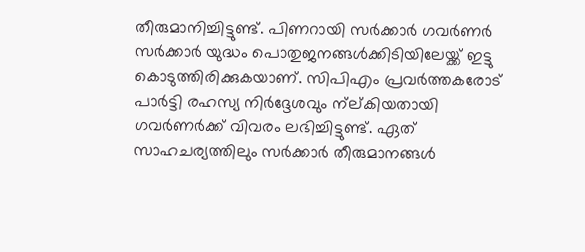തീരുമാനിച്ചിട്ടുണ്ട്. പിണറായി സര്‍ക്കാര്‍ ഗവര്‍ണര്‍ സര്‍ക്കാര്‍ യുദ്ധം പൊതുജനങ്ങള്‍ക്കിടിയിലേയ്ക്ക് ഇട്ടു കൊടുത്തിരിക്കുകയാണ്. സിപിഎം പ്രവര്‍ത്തകരോട് പാര്‍ട്ടി രഹസ്യ നിര്‍ദ്ദേശവും ന്‌ല്കിയതായി ഗവര്‍ണര്‍ക്ക് വിവരം ലഭിച്ചിട്ടുണ്ട്. ഏത് സാഹചര്യത്തിലും സര്‍ക്കാര്‍ തീരുമാനങ്ങള്‍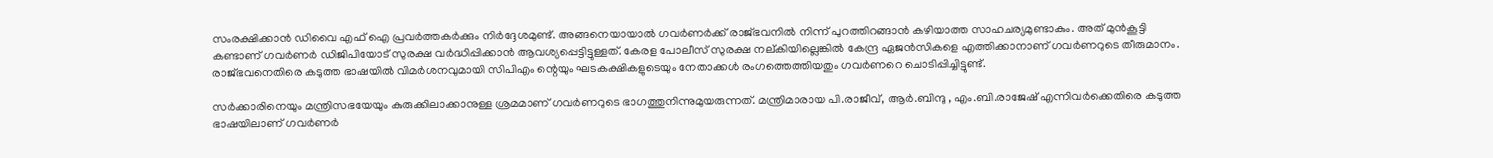സംരക്ഷിക്കാന്‍ ഡിവൈ എഫ് ഐ പ്രവര്‍ത്തകര്‍ക്കും നിര്‍ദ്ദേശമുണ്ട്. അങ്ങനെയായാല്‍ ഗവര്‍ണര്‍ക്ക് രാജ്ഭവനില്‍ നിന്ന് പുറത്തിറങ്ങാന്‍ കഴിയാത്ത സാഹചര്യമുണ്ടാകും. അത് മുന്‍കൂട്ടി കണ്ടാണ് ഗവര്‍ണര്‍ ഡിജിപിയോട് സുരക്ഷ വര്‍ദ്ധിപ്പിക്കാന്‍ ആവശ്യപ്പെട്ടിട്ടുള്ളത്. കേരള പോലീസ് സുരക്ഷ നല്കിയില്ലെങ്കില്‍ കേന്ദ്ര ഏജന്‍സികളെ എത്തിക്കാനാണ് ഗവര്‍ണറുടെ തീരുമാനം. രാജ്ഭവനെതിരെ കടുത്ത ഭാഷയില്‍ വിമര്‍ശനവുമായി സിപിഎം ന്റെയും ഘടകക്ഷികളുടെയും നേതാക്കള്‍ രംഗത്തെത്തിയതും ഗവര്‍ണറെ ചൊടിപ്പിച്ചിട്ടുണ്ട്.

സര്‍ക്കാരിനെയും മന്ത്രിസഭയേയും കുരുക്കിലാക്കാനുള്ള ശ്രമമാണ് ഗവര്‍ണറുടെ ഭാഗത്തുനിന്നുമുയരുന്നത്. മന്ത്രിമാരായ പി.രാജീവ്, ആര്‍.ബിന്ദു , എം.ബി.രാജേഷ് എന്നിവര്‍ക്കെതിരെ കടുത്ത ഭാഷയിലാണ് ഗവര്‍ണര്‍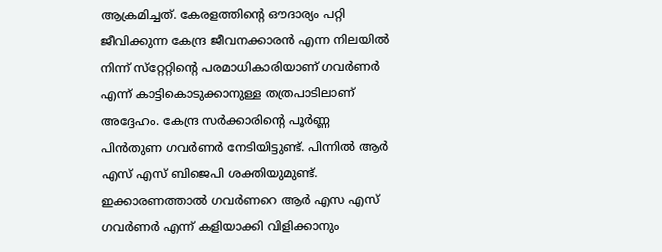ആക്രമിച്ചത്. കേരളത്തിന്റെ ഔദാര്യം പറ്റി ജീവിക്കുന്ന കേന്ദ്ര ജീവനക്കാരന്‍ എന്ന നിലയില്‍ നിന്ന് സ്‌റ്റേറ്റിന്റെ പരമാധികാരിയാണ് ഗവര്‍ണര്‍ എന്ന് കാട്ടികൊടുക്കാനുള്ള തത്രപാടിലാണ് അദ്ദേഹം. കേന്ദ്ര സര്‍ക്കാരിന്റെ പൂര്‍ണ്ണ പിന്‍തുണ ഗവര്‍ണര്‍ നേടിയിട്ടുണ്ട്. പിന്നില്‍ ആര്‍ എസ് എസ് ബിജെപി ശക്തിയുമുണ്ട്. ഇക്കാരണത്താല്‍ ഗവര്‍ണറെ ആര്‍ എസ എസ് ഗവര്‍ണര്‍ എന്ന് കളിയാക്കി വിളിക്കാനും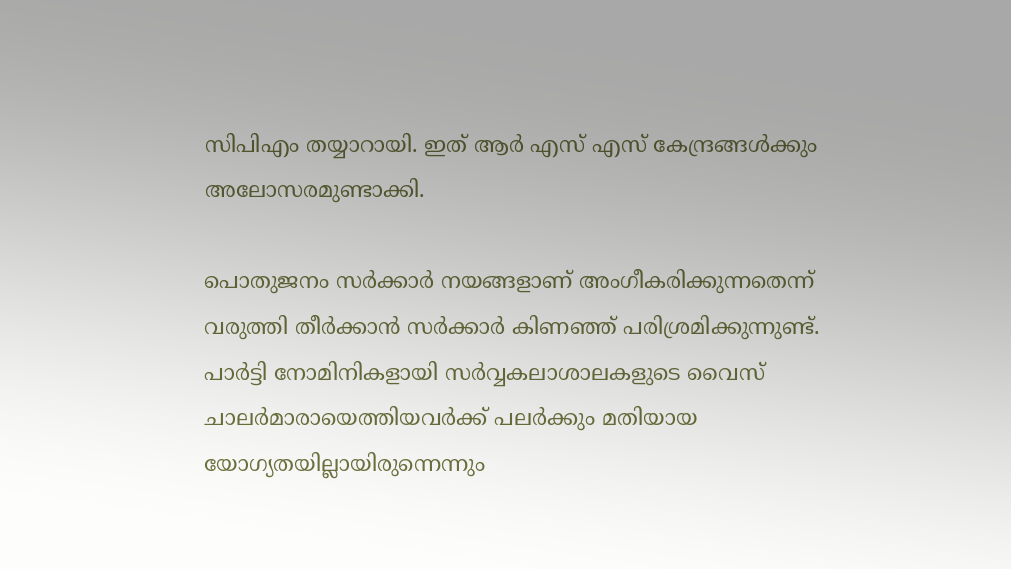സിപിഎം തയ്യാറായി. ഇത് ആര്‍ എസ് എസ് കേന്ദ്രങ്ങള്‍ക്കും അലോസരമുണ്ടാക്കി.

പൊതുജനം സര്‍ക്കാര്‍ നയങ്ങളാണ് അംഗീകരിക്കുന്നതെന്ന് വരുത്തി തീര്‍ക്കാന്‍ സര്‍ക്കാര്‍ കിണഞ്ഞ് പരിശ്രമിക്കുന്നുണ്ട്. പാര്‍ട്ടി നോമിനികളായി സര്‍വ്വകലാശാലകളുടെ വൈസ് ചാലര്‍മാരായെത്തിയവര്‍ക്ക് പലര്‍ക്കും മതിയായ യോഗ്യതയില്ലായിരുന്നെന്നും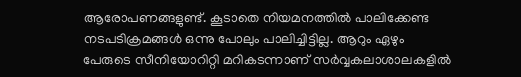ആരോപണങ്ങളുണ്ട്. കൂടാതെ നിയമനത്തില്‍ പാലിക്കേണ്ട നടപടിക്രമങ്ങള്‍ ഒന്നു പോലും പാലിച്ചിട്ടില്ല. ആറും ഏഴും പേരുടെ സീനിയോറിറ്റി മറികടന്നാണ് സര്‍വ്വകലാശാലകളില്‍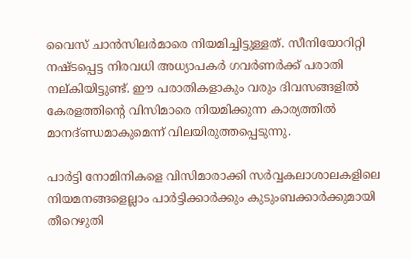വൈസ് ചാന്‍സിലര്‍മാരെ നിയമിച്ചിട്ടുള്ളത്. സീനിയോറിറ്റി നഷ്ടപ്പെട്ട നിരവധി അധ്യാപകര്‍ ഗവര്‍ണര്‍ക്ക് പരാതി നല്കിയിട്ടുണ്ട്. ഈ പരാതികളാകും വരും ദിവസങ്ങളില്‍ കേരളത്തിന്റെ വിസിമാരെ നിയമിക്കുന്ന കാര്യത്തില്‍ മാനദ്ണ്ഡമാകുമെന്ന് വിലയിരുത്തപ്പെടുന്നു.

പാര്‍ട്ടി നോമിനികളെ വിസിമാരാക്കി സര്‍വ്വകലാശാലകളിലെ നിയമനങ്ങളെല്ലാം പാര്‍ട്ടിക്കാര്‍ക്കും കുടുംബക്കാര്‍ക്കുമായി തീറെഴുതി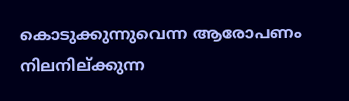കൊടുക്കുന്നുവെന്ന ആരോപണം നിലനില്ക്കുന്ന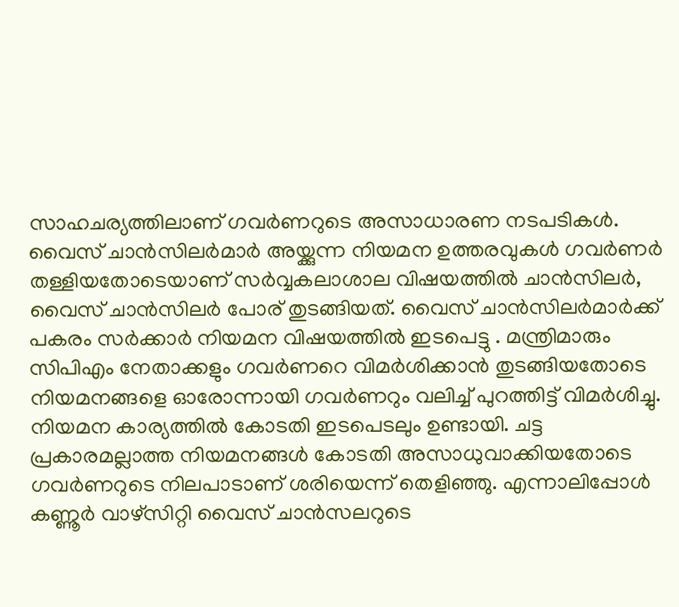സാഹചര്യത്തിലാണ് ഗവര്‍ണറുടെ അസാധാരണ നടപടികള്‍. വൈസ് ചാന്‍സിലര്‍മാര്‍ അയ്ക്കുന്ന നിയമന ഉത്തരവുകള്‍ ഗവര്‍ണര്‍ തള്ളിയതോടെയാണ് സര്‍വ്വകലാശാല വിഷയത്തില്‍ ചാന്‍സിലര്‍, വൈസ് ചാന്‍സിലര്‍ പോര് തുടങ്ങിയത്. വൈസ് ചാന്‍സിലര്‍മാര്‍ക്ക് പകരം സര്‍ക്കാര്‍ നിയമന വിഷയത്തില്‍ ഇടപെട്ടു . മന്ത്രിമാരും സിപിഎം നേതാക്കളും ഗവര്‍ണറെ വിമര്‍ശിക്കാന്‍ തുടങ്ങിയതോടെ നിയമനങ്ങളെ ഓരോന്നായി ഗവര്‍ണറും വലിച്ച് പുറത്തിട്ട് വിമര്‍ശിച്ചു. നിയമന കാര്യത്തില്‍ കോടതി ഇടപെടലും ഉണ്ടായി. ചട്ട പ്രകാരമല്ലാത്ത നിയമനങ്ങള്‍ കോടതി അസാധുവാക്കിയതോടെ ഗവര്‍ണറുടെ നിലപാടാണ് ശരിയെന്ന് തെളിഞ്ഞു. എന്നാലിപ്പോള്‍ കണ്ണൂര്‍ വാഴ്‌സിറ്റി വൈസ് ചാന്‍സലറുടെ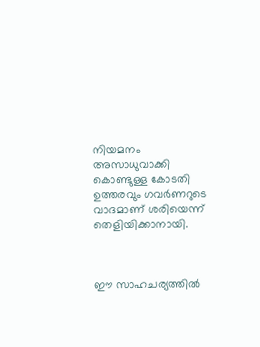നിയമനം അസാധുവാക്കി കൊണ്ടുള്ള കോടതി ഉത്തരവും ഗവര്‍ണറുടെ വാദമാണ് ശരിയെന്ന് തെളിയിക്കാനായി.



ഈ സാഹചര്യത്തില്‍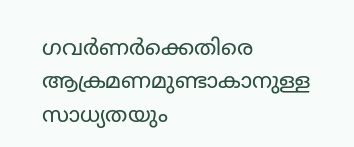ഗവര്‍ണര്‍ക്കെതിരെ ആക്രമണമുണ്ടാകാനുള്ള സാധ്യതയും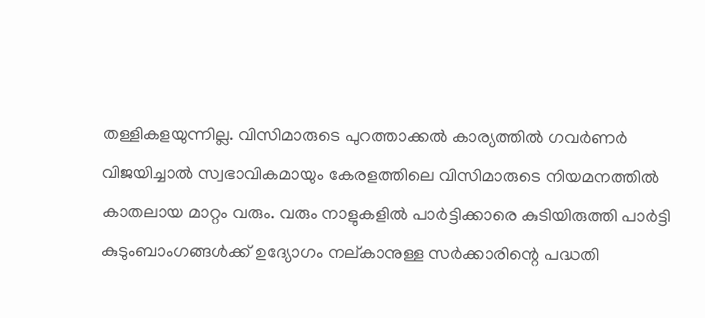തള്ളികളയുന്നില്ല. വിസിമാരുടെ പുറത്താക്കല്‍ കാര്യത്തില്‍ ഗവര്‍ണര്‍ വിജയിച്ചാല്‍ സ്വഭാവികമായും കേരളത്തിലെ വിസിമാരുടെ നിയമനത്തില്‍ കാതലായ മാറ്റം വരും. വരും നാളുകളില്‍ പാര്‍ട്ടിക്കാരെ കുടിയിരുത്തി പാര്‍ട്ടി കുടുംബാംഗങ്ങള്‍ക്ക് ഉദ്യോഗം നല്കാനുള്ള സര്‍ക്കാരിന്റെ പദ്ധതി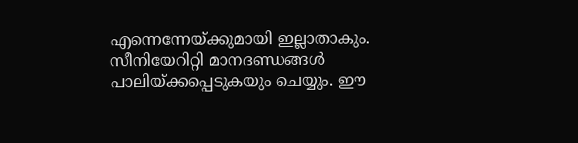എന്നെന്നേയ്ക്കുമായി ഇല്ലാതാകും. സീനിയേറിറ്റി മാനദണ്ഡങ്ങള്‍ പാലിയ്ക്കപ്പെടുകയും ചെയ്യും. ഈ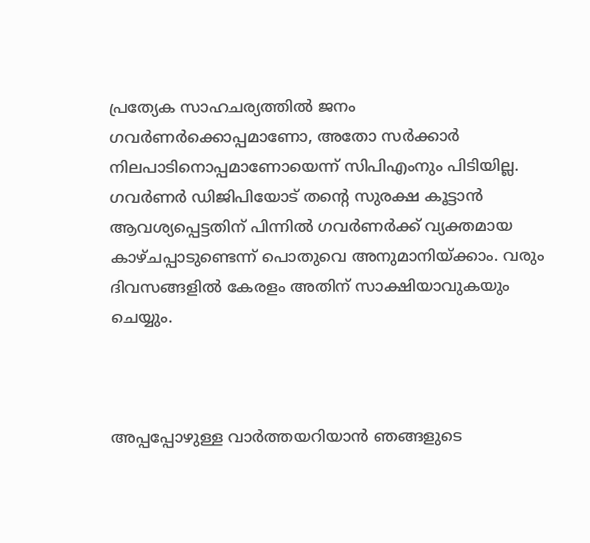പ്രത്യേക സാഹചര്യത്തില്‍ ജനം ഗവര്‍ണര്‍ക്കൊപ്പമാണോ, അതോ സര്‍ക്കാര്‍ നിലപാടിനൊപ്പമാണോയെന്ന് സിപിഎംനും പിടിയില്ല. ഗവര്‍ണര്‍ ഡിജിപിയോട് തന്റെ സുരക്ഷ കൂട്ടാന്‍ ആവശ്യപ്പെട്ടതിന് പിന്നില്‍ ഗവര്‍ണര്‍ക്ക് വ്യക്തമായ കാഴ്ചപ്പാടുണ്ടെന്ന് പൊതുവെ അനുമാനിയ്ക്കാം. വരും ദിവസങ്ങളില്‍ കേരളം അതിന് സാക്ഷിയാവുകയും ചെയ്യും.



അപ്പപ്പോഴുള്ള വാര്‍ത്തയറിയാന്‍ ഞങ്ങളുടെ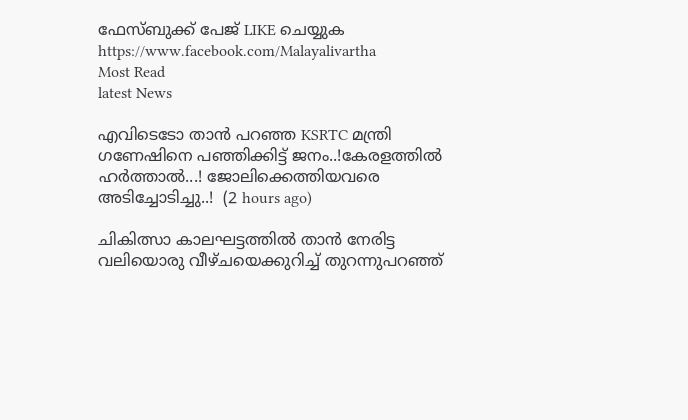ഫേസ്‌ബുക്ക്‌ പേജ് LIKE ചെയ്യുക
https://www.facebook.com/Malayalivartha
Most Read
latest News

എവിടെടോ താൻ പറഞ്ഞ KSRTC മന്ത്രി ഗണേഷിനെ പഞ്ഞിക്കിട്ട് ജനം..!കേരളത്തിൽ ഹർത്താൽ...! ജോലിക്കെത്തിയവരെ അടിച്ചോടിച്ചു..!  (2 hours ago)

ചികിത്സാ കാലഘട്ടത്തില്‍ താന്‍ നേരിട്ട വലിയൊരു വീഴ്ചയെക്കുറിച്ച് തുറന്നുപറഞ്ഞ്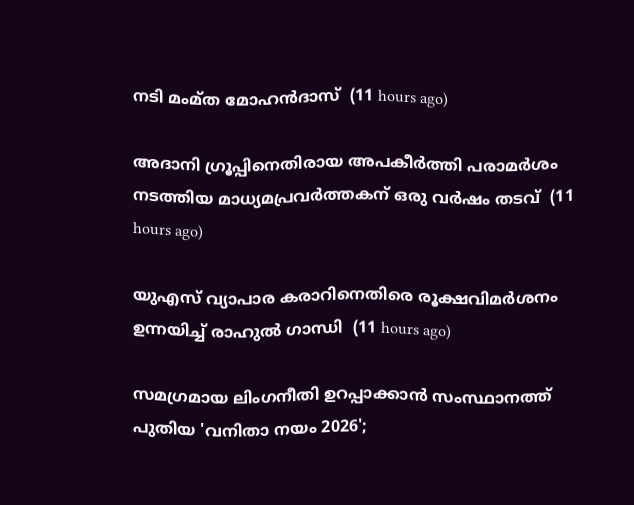നടി മംമ്ത മോഹന്‍ദാസ്  (11 hours ago)

അദാനി ഗ്രൂപ്പിനെതിരായ അപകീര്‍ത്തി പരാമര്‍ശം നടത്തിയ മാധ്യമപ്രവര്‍ത്തകന് ഒരു വര്‍ഷം തടവ്  (11 hours ago)

യുഎസ് വ്യാപാര കരാറിനെതിരെ രൂക്ഷവിമര്‍ശനം ഉന്നയിച്ച് രാഹുല്‍ ഗാന്ധി  (11 hours ago)

സമഗ്രമായ ലിംഗനീതി ഉറപ്പാക്കാന്‍ സംസ്ഥാനത്ത് പുതിയ 'വനിതാ നയം 2026';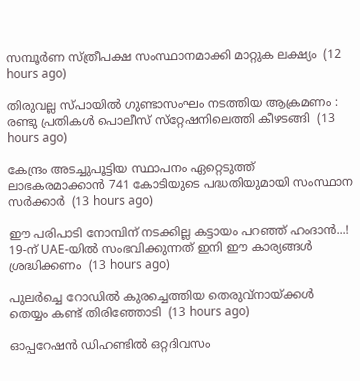സമ്പൂര്‍ണ സ്ത്രീപക്ഷ സംസ്ഥാനമാക്കി മാറ്റുക ലക്ഷ്യം  (12 hours ago)

തിരുവല്ല സ്പായില്‍ ഗുണ്ടാസംഘം നടത്തിയ ആക്രമണം : രണ്ടു പ്രതികള്‍ പൊലീസ് സ്‌റ്റേഷനിലെത്തി കീഴടങ്ങി  (13 hours ago)

കേന്ദ്രം അടച്ചുപൂട്ടിയ സ്ഥാപനം ഏറ്റെടുത്ത് ലാഭകരമാക്കാന്‍ 741 കോടിയുടെ പദ്ധതിയുമായി സംസ്ഥാന സര്‍ക്കാര്‍  (13 hours ago)

ഈ പരിപാടി നോമ്പിന് നടക്കില്ല കട്ടായം പറഞ്ഞ് ഹംദാൻ...! 19-ന് UAE-യിൽ സംഭവിക്കുന്നത് ഇനി ഈ കാര്യങ്ങൾ ശ്രദ്ധിക്കണം  (13 hours ago)

പുലര്‍ച്ചെ റോഡില്‍ കുരച്ചെത്തിയ തെരുവ്‌നായ്ക്കള്‍ തെയ്യം കണ്ട് തിരിഞ്ഞോടി  (13 hours ago)

ഓപ്പറേഷന്‍ ഡിഹണ്ടില്‍ ഒറ്റദിവസം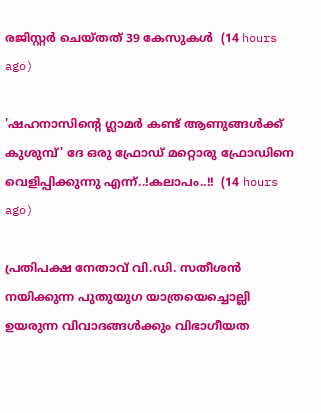രജിസ്റ്റര്‍ ചെയ്തത് 39 കേസുകള്‍  (14 hours ago)

'ഷഹനാസിന്റെ ഗ്ലാമർ കണ്ട് ആണുങ്ങൾക്ക് കുശുമ്പ്' ദേ ഒരു ഫ്രോഡ് മറ്റൊരു ഫ്രോഡിനെ വെളിപ്പിക്കുന്നു എന്ന്..!കലാപം..!!  (14 hours ago)

പ്രതിപക്ഷ നേതാവ് വി.ഡി. സതീശന്‍ നയിക്കുന്ന പുതുയുഗ യാത്രയെച്ചൊല്ലി ഉയരുന്ന വിവാദങ്ങള്‍ക്കും വിഭാഗീയത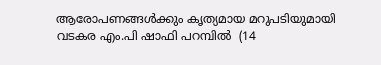ആരോപണങ്ങള്‍ക്കും കൃത്യമായ മറുപടിയുമായി വടകര എം.പി ഷാഫി പറമ്പില്‍  (14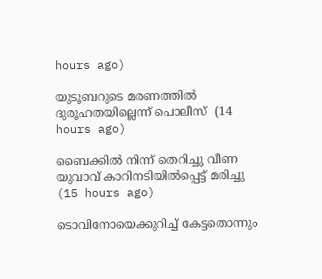hours ago)

യുടൂബറുടെ മരണത്തില്‍ ദുരൂഹതയില്ലെന്ന് പൊലീസ്  (14 hours ago)

ബൈക്കില്‍ നിന്ന് തെറിച്ചു വീണ യുവാവ് കാറിനടിയില്‍പ്പെട്ട് മരിച്ചു  (15 hours ago)

ടൊവിനോയെക്കുറിച്ച് കേട്ടതൊന്നും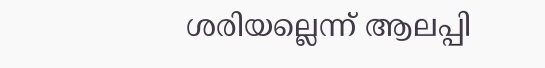ശരിയല്ലെന്ന് ആലപ്പി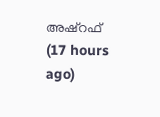അഷ്‌റഫ്  (17 hours ago)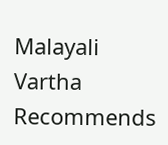Malayali Vartha Recommends